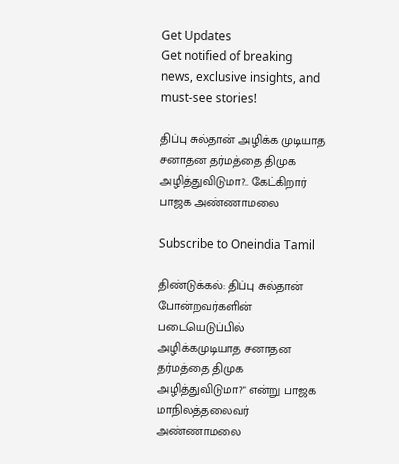Get Updates
Get notified of breaking news, exclusive insights, and must-see stories!

திப்பு சுல்தான் அழிக்க முடியாத சனாதன தர்மத்தை திமுக அழித்துவிடுமா?.. கேட்கிறார் பாஜக அண்ணாமலை

Subscribe to Oneindia Tamil

திண்டுக்கல்: திப்பு சுல்தான் போன்றவர்களின் படையெடுப்பில் அழிக்கமுடியாத சனாதன தர்மத்தை திமுக அழித்துவிடுமா?" என்று பாஜக மாநிலத்தலைவர் அண்ணாமலை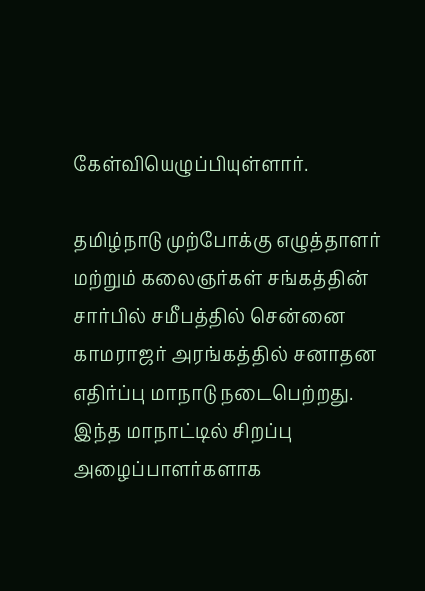கேள்வியெழுப்பியுள்ளார்.

தமிழ்நாடு முற்போக்கு எழுத்தாளர் மற்றும் கலைஞர்கள் சங்கத்தின் சார்பில் சமீபத்தில் சென்னை காமராஜர் அரங்கத்தில் சனாதன எதிர்ப்பு மாநாடு நடைபெற்றது. இந்த மாநாட்டில் சிறப்பு அழைப்பாளர்களாக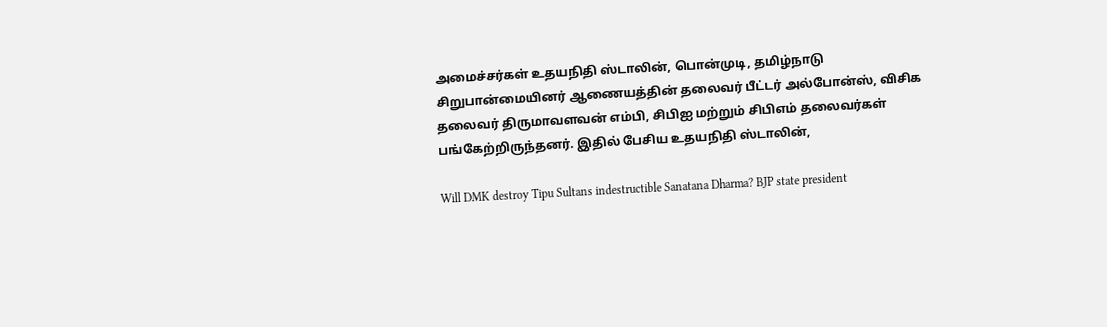அமைச்சர்கள் உதயநிதி ஸ்டாலின், பொன்முடி, தமிழ்நாடு சிறுபான்மையினர் ஆணையத்தின் தலைவர் பீட்டர் அல்போன்ஸ், விசிக தலைவர் திருமாவளவன் எம்பி, சிபிஐ மற்றும் சிபிஎம் தலைவர்கள் பங்கேற்றிருந்தனர். இதில் பேசிய உதயநிதி ஸ்டாலின்,

Will DMK destroy Tipu Sultans indestructible Sanatana Dharma? BJP state president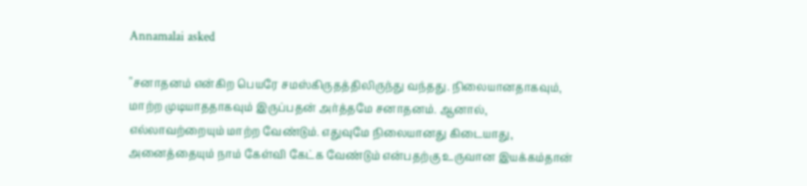Annamalai asked

"சனாதனம் என்கிற பெயரே சமஸ்கிருதத்திலிருந்து வந்தது. நிலையானதாகவும், மாற்ற முடியாததாகவும் இருப்பதன் அர்த்தமே சனாதனம். ஆனால், எல்லாவற்றையும் மாற்ற வேண்டும். எதுவுமே நிலையானது கிடையாது, அனைத்தையும் நாம் கேள்வி கேட்க வேண்டும் என்பதற்கு உருவான இயக்கம்தான்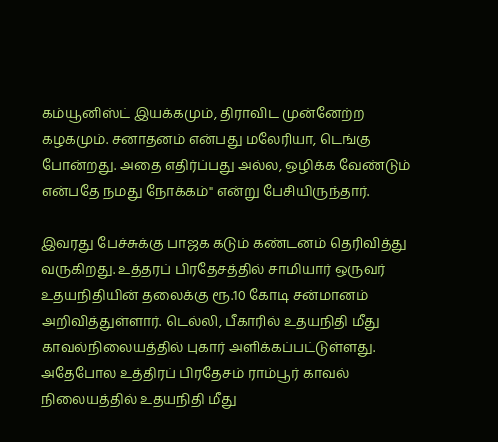கம்யூனிஸ்ட் இயக்கமும், திராவிட முன்னேற்ற கழகமும். சனாதனம் என்பது மலேரியா, டெங்கு போன்றது. அதை எதிர்ப்பது அல்ல, ஒழிக்க வேண்டும் என்பதே நமது நோக்கம்" என்று பேசியிருந்தார்.

இவரது பேச்சுக்கு பாஜக கடும் கண்டனம் தெரிவித்து வருகிறது. உத்தரப் பிரதேசத்தில் சாமியார் ஒருவர் உதயநிதியின் தலைக்கு ரூ.10 கோடி சன்மானம் அறிவித்துள்ளார். டெல்லி, பீகாரில் உதயநிதி மீது காவல்நிலையத்தில் புகார் அளிக்கப்பட்டுள்ளது. அதேபோல உத்திரப் பிரதேசம் ராம்பூர் காவல் நிலையத்தில் உதயநிதி மீது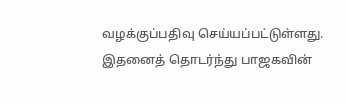வழக்குப்பதிவு செய்யப்பட்டுள்ளது. இதனைத் தொடர்ந்து பாஜகவின்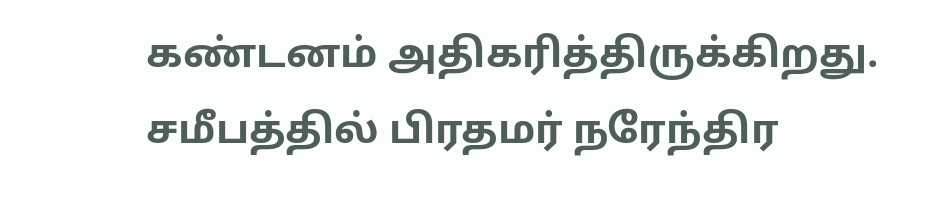கண்டனம் அதிகரித்திருக்கிறது. சமீபத்தில் பிரதமர் நரேந்திர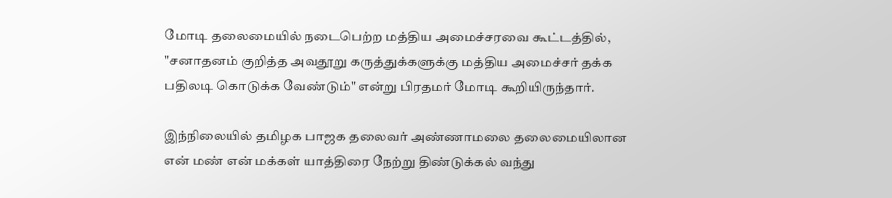மோடி தலைமையில் நடைபெற்ற மத்திய அமைச்சரவை கூட்டத்தில், "சனாதனம் குறித்த அவதூறு கருத்துக்களுக்கு மத்திய அமைச்சர் தக்க பதிலடி கொடுக்க வேண்டும்" என்று பிரதமர் மோடி கூறியிருந்தார்.

இந்நிலையில் தமிழக பாஜக தலைவர் அண்ணாமலை தலைமையிலான என் மண் என் மக்கள் யாத்திரை நேற்று திண்டுக்கல் வந்து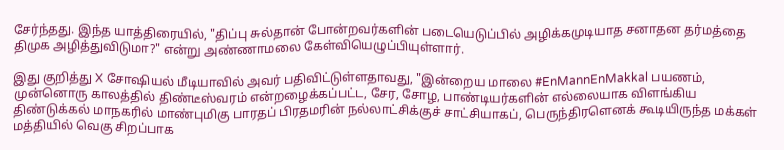சேர்ந்தது. இந்த யாத்திரையில், "திப்பு சுல்தான் போன்றவர்களின் படையெடுப்பில் அழிக்கமுடியாத சனாதன தர்மத்தை திமுக அழித்துவிடுமா?" என்று அண்ணாமலை கேள்வியெழுப்பியுள்ளார்.

இது குறித்து X சோஷியல் மீடியாவில் அவர் பதிவிட்டுள்ளதாவது, "இன்றைய மாலை #EnMannEnMakkal பயணம், முன்னொரு காலத்தில் திண்டீஸ்வரம் என்றழைக்கப்பட்ட, சேர, சோழ, பாண்டியர்களின் எல்லையாக விளங்கிய திண்டுக்கல் மாநகரில் மாண்புமிகு பாரதப் பிரதமரின் நல்லாட்சிக்குச் சாட்சியாகப், பெருந்திரளெனக் கூடியிருந்த மக்கள் மத்தியில் வெகு சிறப்பாக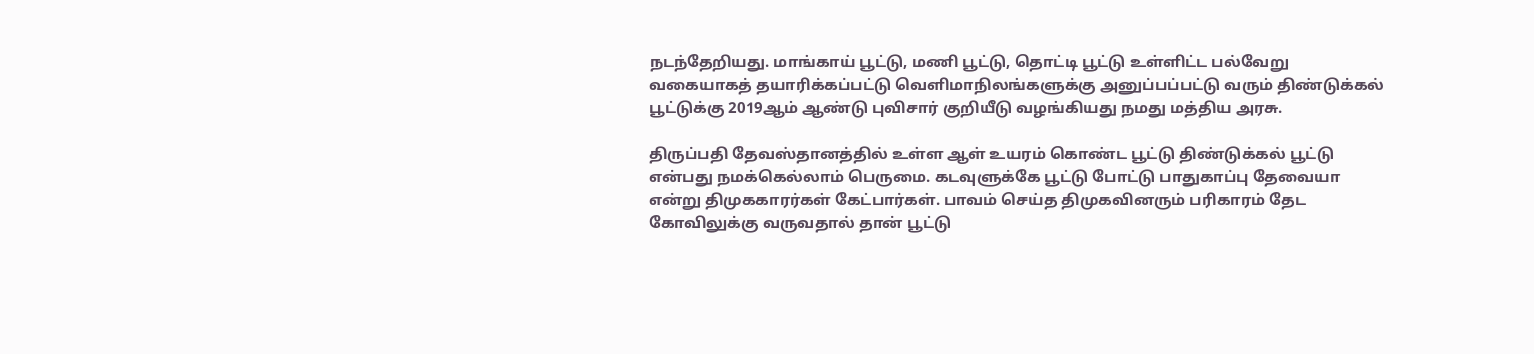நடந்தேறியது. மாங்காய் பூட்டு, மணி பூட்டு, தொட்டி பூட்டு உள்ளிட்ட பல்வேறு வகையாகத் தயாரிக்கப்பட்டு வெளிமாநிலங்களுக்கு அனுப்பப்பட்டு வரும் திண்டுக்கல் பூட்டுக்கு 2019ஆம் ஆண்டு புவிசார் குறியீடு வழங்கியது நமது மத்திய அரசு.

திருப்பதி தேவஸ்தானத்தில் உள்ள ஆள் உயரம் கொண்ட பூட்டு திண்டுக்கல் பூட்டு என்பது நமக்கெல்லாம் பெருமை. கடவுளுக்கே பூட்டு போட்டு பாதுகாப்பு தேவையா என்று திமுககாரர்கள் கேட்பார்கள். பாவம் செய்த திமுகவினரும் பரிகாரம் தேட கோவிலுக்கு வருவதால் தான் பூட்டு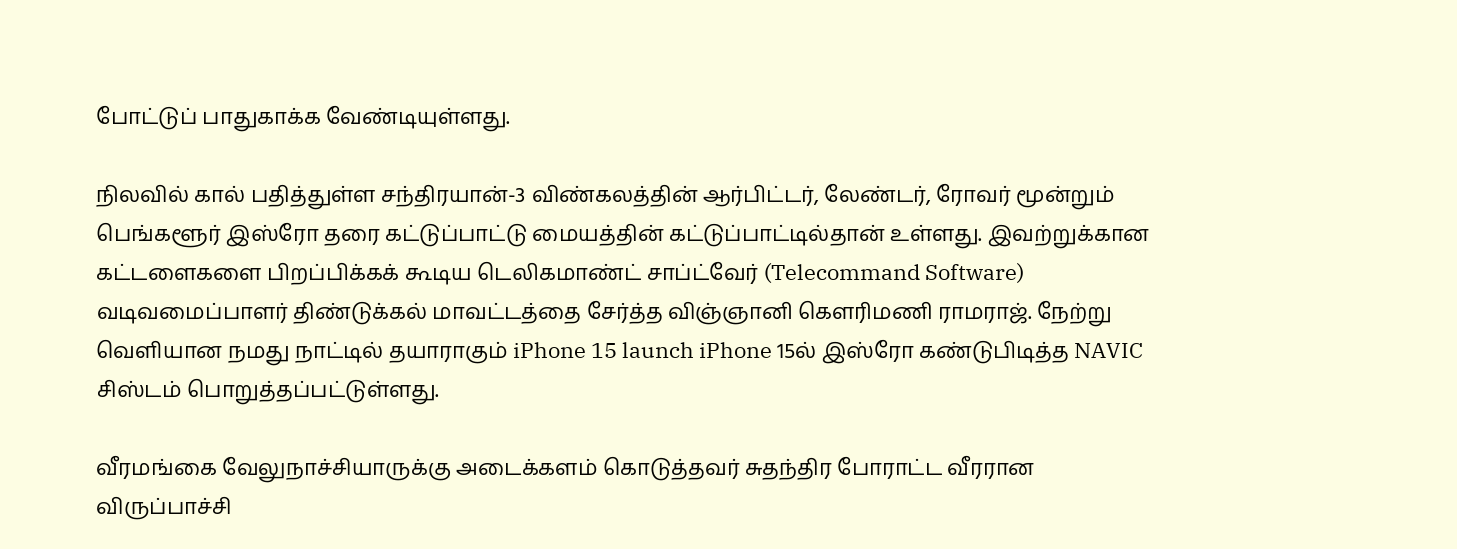போட்டுப் பாதுகாக்க வேண்டியுள்ளது.

நிலவில் கால் பதித்துள்ள சந்திரயான்-3 விண்கலத்தின் ஆர்பிட்டர், லேண்டர், ரோவர் மூன்றும் பெங்களூர் இஸ்ரோ தரை கட்டுப்பாட்டு மையத்தின் கட்டுப்பாட்டில்தான் உள்ளது. இவற்றுக்கான கட்டளைகளை பிறப்பிக்கக் கூடிய டெலிகமாண்ட் சாப்ட்வேர் (Telecommand Software) வடிவமைப்பாளர் திண்டுக்கல் மாவட்டத்தை சேர்த்த விஞ்ஞானி கௌரிமணி ராமராஜ். நேற்று வெளியான நமது நாட்டில் தயாராகும் iPhone 15 launch iPhone 15ல் இஸ்ரோ கண்டுபிடித்த NAVIC சிஸ்டம் பொறுத்தப்பட்டுள்ளது.

வீரமங்கை வேலுநாச்சியாருக்கு அடைக்களம் கொடுத்தவர் சுதந்திர போராட்ட வீரரான விருப்பாச்சி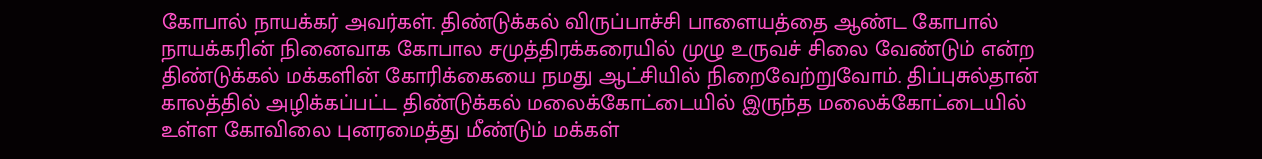கோபால் நாயக்கர் அவர்கள். திண்டுக்கல் விருப்பாச்சி பாளையத்தை ஆண்ட கோபால் நாயக்கரின் நினைவாக கோபால சமுத்திரக்கரையில் முழு உருவச் சிலை வேண்டும் என்ற திண்டுக்கல் மக்களின் கோரிக்கையை நமது ஆட்சியில் நிறைவேற்றுவோம். திப்புசுல்தான் காலத்தில் அழிக்கப்பட்ட திண்டுக்கல் மலைக்கோட்டையில் இருந்த மலைக்கோட்டையில் உள்ள கோவிலை புனரமைத்து மீண்டும் மக்கள்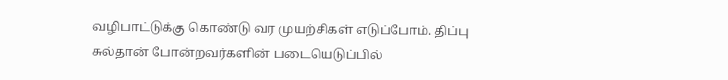வழிபாட்டுக்கு கொண்டு வர முயற்சிகள் எடுப்போம். திப்பு சுல்தான் போன்றவர்களின் படையெடுப்பில்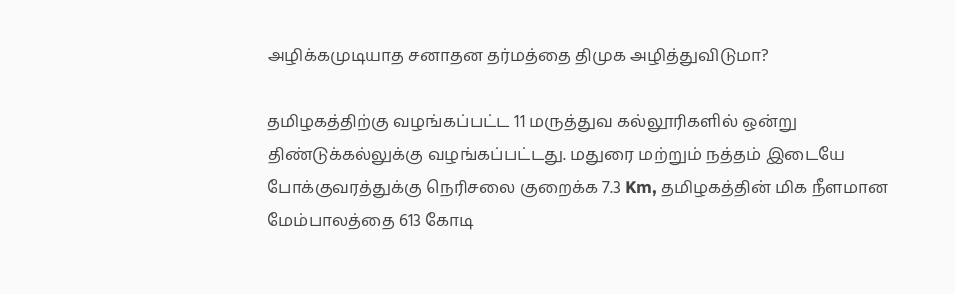அழிக்கமுடியாத சனாதன தர்மத்தை திமுக அழித்துவிடுமா?

தமிழகத்திற்கு வழங்கப்பட்ட 11 மருத்துவ கல்லூரிகளில் ஒன்று திண்டுக்கல்லுக்கு வழங்கப்பட்டது. மதுரை மற்றும் நத்தம் இடையே போக்குவரத்துக்கு நெரிசலை குறைக்க 7.3 Km, தமிழகத்தின் மிக நீளமான மேம்பாலத்தை 613 கோடி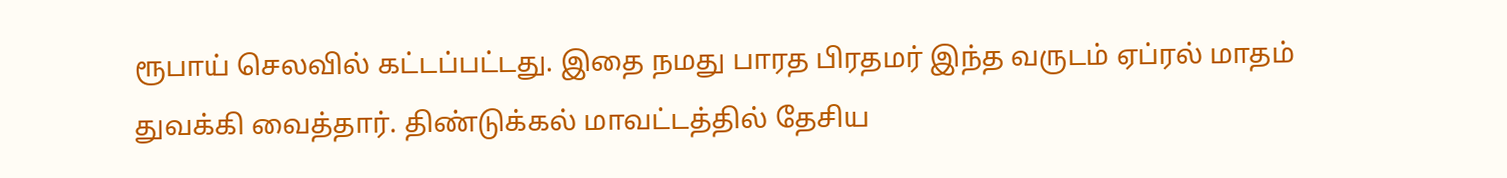ரூபாய் செலவில் கட்டப்பட்டது. இதை நமது பாரத பிரதமர் இந்த வருடம் ஏப்ரல் மாதம் துவக்கி வைத்தார். திண்டுக்கல் மாவட்டத்தில் தேசிய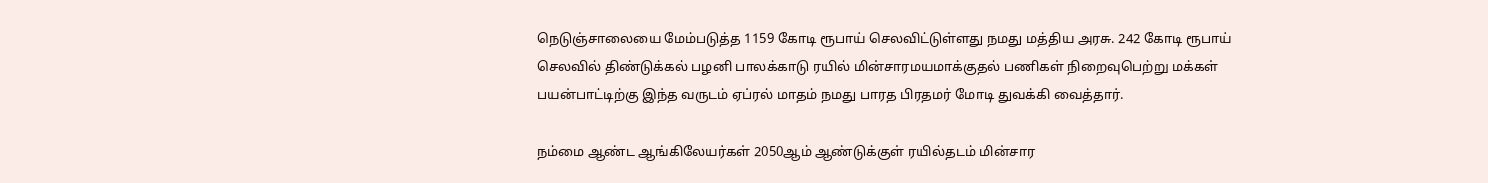நெடுஞ்சாலையை மேம்படுத்த 1159 கோடி ரூபாய் செலவிட்டுள்ளது நமது மத்திய அரசு. 242 கோடி ரூபாய் செலவில் திண்டுக்கல் பழனி பாலக்காடு ரயில் மின்சாரமயமாக்குதல் பணிகள் நிறைவுபெற்று மக்கள் பயன்பாட்டிற்கு இந்த வருடம் ஏப்ரல் மாதம் நமது பாரத பிரதமர் மோடி துவக்கி வைத்தார்.

நம்மை ஆண்ட ஆங்கிலேயர்கள் 2050ஆம் ஆண்டுக்குள் ரயில்தடம் மின்சார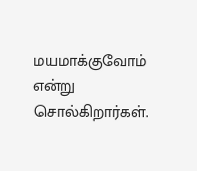மயமாக்குவோம் என்று சொல்கிறார்கள்.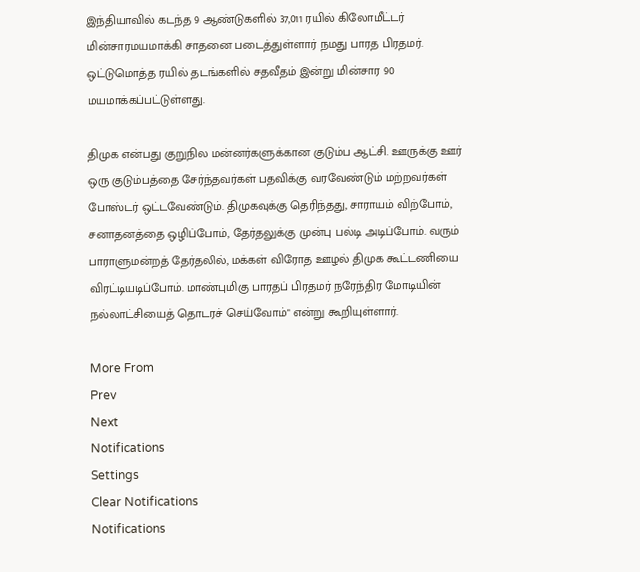இந்தியாவில் கடந்த 9 ஆண்டுகளில் 37,011 ரயில் கிலோமீட்டர் மின்சாரமயமாக்கி சாதனை படைத்துள்ளார் நமது பாரத பிரதமர். ஒட்டுமொத்த ரயில் தடங்களில் சதவீதம் இன்று மின்சார 90 மயமாக்கப்பட்டுள்ளது.

திமுக என்பது குறுநில மன்னர்களுக்கான குடும்ப ஆட்சி. ஊருக்கு ஊர் ஒரு குடும்பத்தை சேர்ந்தவர்கள் பதவிக்கு வரவேண்டும் மற்றவர்கள் போஸ்டர் ஒட்டவேண்டும். திமுகவுக்கு தெரிந்தது, சாராயம் விற்போம், சனாதனத்தை ஒழிப்போம், தேர்தலுக்கு முன்பு பல்டி அடிப்போம். வரும் பாராளுமன்றத் தேர்தலில், மக்கள் விரோத ஊழல் திமுக கூட்டணியை விரட்டியடிப்போம். மாண்புமிகு பாரதப் பிரதமர் நரேந்திர மோடியின் நல்லாட்சியைத் தொடரச் செய்வோம்" என்று கூறியுள்ளார்.

More From
Prev
Next
Notifications
Settings
Clear Notifications
Notifications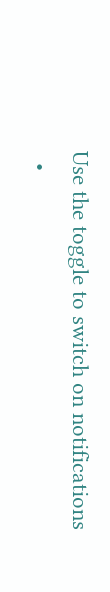Use the toggle to switch on notifications
  •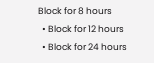Block for 8 hours
  • Block for 12 hours
  • Block for 24 hours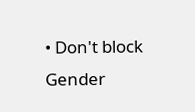• Don't block
Gender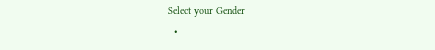Select your Gender
  •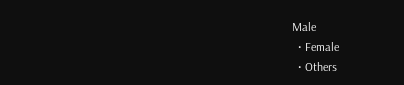Male
  • Female
  • Others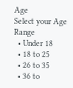Age
Select your Age Range
  • Under 18
  • 18 to 25
  • 26 to 35
  • 36 to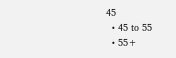45
  • 45 to 55
  • 55+